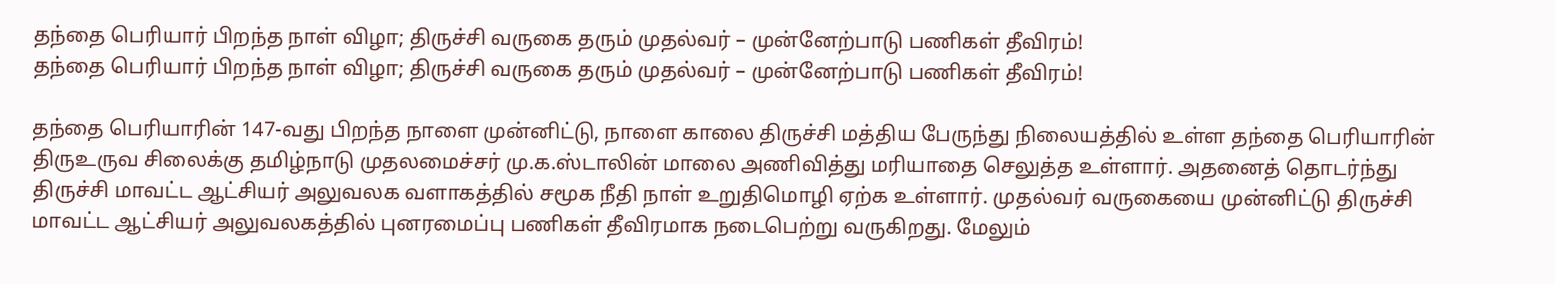தந்தை பெரியார் பிறந்த நாள் விழா; திருச்சி வருகை தரும் முதல்வர் – முன்னேற்பாடு பணிகள் தீவிரம்!
தந்தை பெரியார் பிறந்த நாள் விழா; திருச்சி வருகை தரும் முதல்வர் – முன்னேற்பாடு பணிகள் தீவிரம்!

தந்தை பெரியாரின் 147-வது பிறந்த நாளை முன்னிட்டு, நாளை காலை திருச்சி மத்திய பேருந்து நிலையத்தில் உள்ள தந்தை பெரியாரின் திருஉருவ சிலைக்கு தமிழ்நாடு முதலமைச்சர் மு.க.ஸ்டாலின் மாலை அணிவித்து மரியாதை செலுத்த உள்ளார். அதனைத் தொடர்ந்து திருச்சி மாவட்ட ஆட்சியர் அலுவலக வளாகத்தில் சமூக நீதி நாள் உறுதிமொழி ஏற்க உள்ளார். முதல்வர் வருகையை முன்னிட்டு திருச்சி மாவட்ட ஆட்சியர் அலுவலகத்தில் புனரமைப்பு பணிகள் தீவிரமாக நடைபெற்று வருகிறது. மேலும்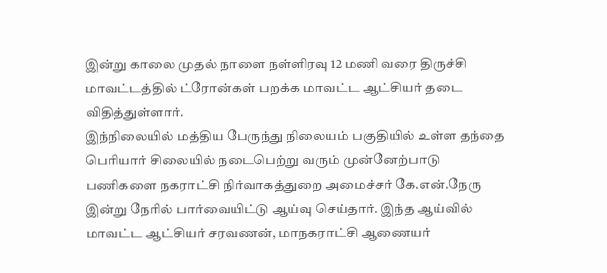இன்று காலை முதல் நாளை நள்ளிரவு 12 மணி வரை திருச்சி மாவட்டத்தில் ட்ரோன்கள் பறக்க மாவட்ட ஆட்சியர் தடை விதித்துள்ளார்.
இந்நிலையில் மத்திய பேருந்து நிலையம் பகுதியில் உள்ள தந்தை பெரியார் சிலையில் நடைபெற்று வரும் முன்னேற்பாடு பணிகளை நகராட்சி நிர்வாகத்துறை அமைச்சர் கே.என்.நேரு இன்று நேரில் பார்வையிட்டு ஆய்வு செய்தார். இந்த ஆய்வில் மாவட்ட ஆட்சியர் சரவணன், மாநகராட்சி ஆணையர்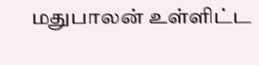மதுபாலன் உள்ளிட்ட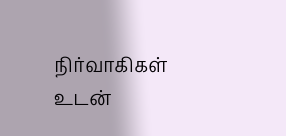நிர்வாகிகள் உடன்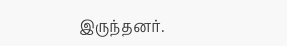இருந்தனர்.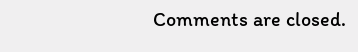Comments are closed.